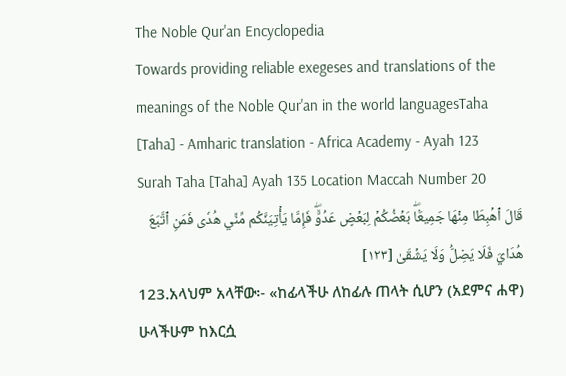The Noble Qur'an Encyclopedia
Towards providing reliable exegeses and translations of the meanings of the Noble Qur'an in the world languagesTaha [Taha] - Amharic translation - Africa Academy - Ayah 123
Surah Taha [Taha] Ayah 135 Location Maccah Number 20
قَالَ ٱهۡبِطَا مِنۡهَا جَمِيعَۢاۖ بَعۡضُكُمۡ لِبَعۡضٍ عَدُوّٞۖ فَإِمَّا يَأۡتِيَنَّكُم مِّنِّي هُدٗى فَمَنِ ٱتَّبَعَ هُدَايَ فَلَا يَضِلُّ وَلَا يَشۡقَىٰ [١٢٣]
123.አላህም አላቸው፡- «ከፊላችሁ ለከፊሉ ጠላት ሲሆን (አደምና ሐዋ) ሁላችሁም ከእርሷ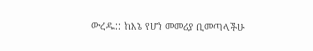ውረዱ:: ከእኔ የሆነ መመሪያ ቢመጣላችሁ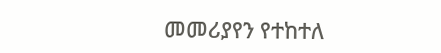መመሪያየን የተከተለ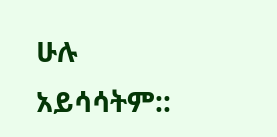ሁሉ አይሳሳትም::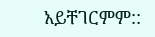አይቸገርምም::